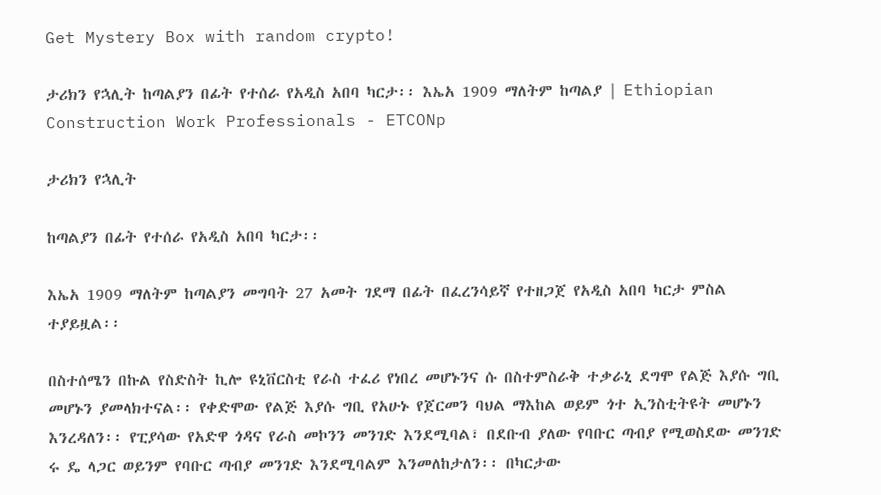Get Mystery Box with random crypto!

ታሪክን የኋሊት ከጣልያን በፊት የተሰራ የአዲስ አበባ ካርታ፡፡ እኤአ 1909 ማለትም ከጣልያ | Ethiopian Construction Work Professionals - ETCONp

ታሪክን የኋሊት

ከጣልያን በፊት የተሰራ የአዲስ አበባ ካርታ፡፡

እኤአ 1909 ማለትም ከጣልያን መግባት 27 አመት ገደማ በፊት በፈረንሳይኛ የተዘጋጀ የአዲስ አበባ ካርታ ምስል ተያይዟል፡፡

በስተሰሜን በኩል የስድስት ኪሎ ዩኒቨርስቲ የራስ ተፈሪ የነበረ መሆኑንና ሱ በስተምስራቅ ተቃራኒ ደግሞ የልጅ እያሱ ግቢ መሆኑን ያመላክተናል፡፡ የቀድሞው የልጅ እያሱ ግቢ የአሁኑ የጀርመን ባህል ማእከል ወይም ጎተ ኢንስቲትዩት መሆኑን እንረዳለን፡፡ የፒያሳው የአድዋ ጎዳና የራስ መኮንን መንገድ እንደሚባል፣ በደቡብ ያለው የባቡር ጣብያ የሚወስደው መንገድ ሩ ዴ ላጋር ወይንም የባቡር ጣብያ መንገድ እንደሚባልም እንመለከታለን፡፡ በካርታው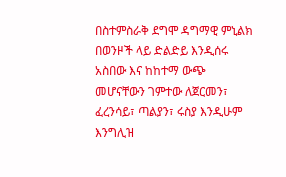በስተምስራቅ ደግሞ ዳግማዊ ምኒልክ በወንዞች ላይ ድልድይ እንዲሰሩ አስበው እና ከከተማ ውጭ መሆናቸውን ገምተው ለጀርመን፣ ፈረንሳይ፣ ጣልያን፣ ሩስያ እንዲሁም እንግሊዝ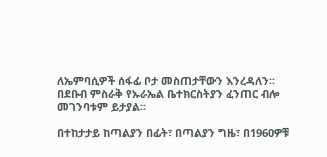ለኤምባሲዎች ሰፋፊ ቦታ መስጠታቸውን እንረዳለን፡፡
በደቡብ ምስራቅ የኡራኤል ቤተክርስትያን ፈንጠር ብሎ መገንባቱም ይታያል፡፡

በተከታታይ ከጣልያን በፊት፣ በጣልያን ግዜ፣ በ1960ዎቹ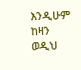እንዲሁም ከዛን ወዲህ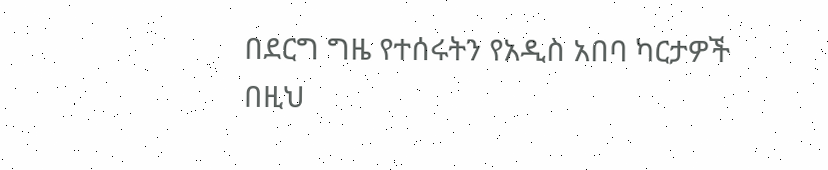በደርግ ግዜ የተሰሩትን የአዲስ አበባ ካርታዎች በዚህ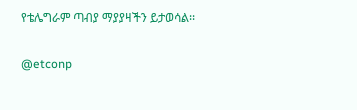የቴሌግራም ጣብያ ማያያዛችን ይታወሳል፡፡

@etconp